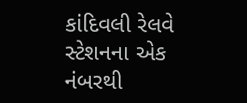કાંદિવલી રેલવે સ્ટેશનના એક નંબરથી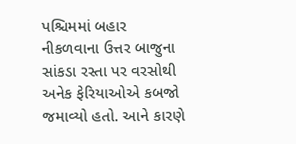પશ્ચિમમાં બહાર નીકળવાના ઉત્તર બાજુના સાંકડા રસ્તા પર વરસોથી અનેક ફેરિયાઓએ કબજો જમાવ્યો હતો. આને કારણે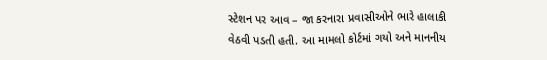સ્ટેશન પર આવ – જા કરનારા પ્રવાસીઓને ભારે હાલાકી વેઠવી પડતી હતી. આ મામલો કોર્ટમાં ગયો અને માનનીય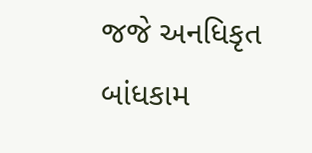જજે અનધિકૃત બાંધકામ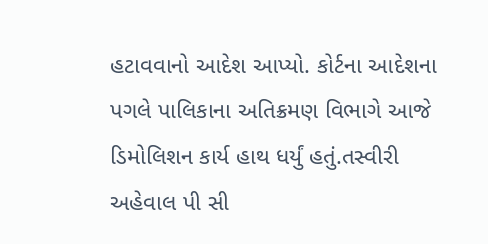હટાવવાનો આદેશ આપ્યો. કોર્ટના આદેશના પગલે પાલિકાના અતિક્રમણ વિભાગે આજે ડિમોલિશન કાર્ય હાથ ધર્યું હતું.તસ્વીરી અહેવાલ પી સી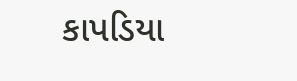કાપડિયા